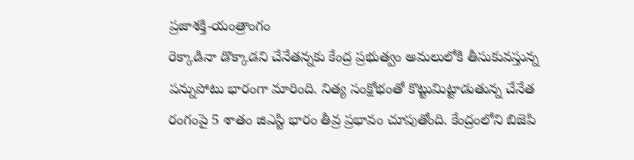ప్రజాశక్తి-యంత్రాంగం
రెక్కాడినా డొక్కాడని చేనేతన్నకు కేంద్ర ప్రభుత్వం అమలులోకి తీసుకువస్తున్న పన్నుపోటు భారంగా మారింది. నిత్య సంక్షోభంతో కొట్టుమిట్టాడుతున్న చేనేత రంగంపై 5 శాతం జిఎస్టి భారం తీవ్ర ప్రభావం చూపుతోంది. కేంద్రంలోని బిజెపి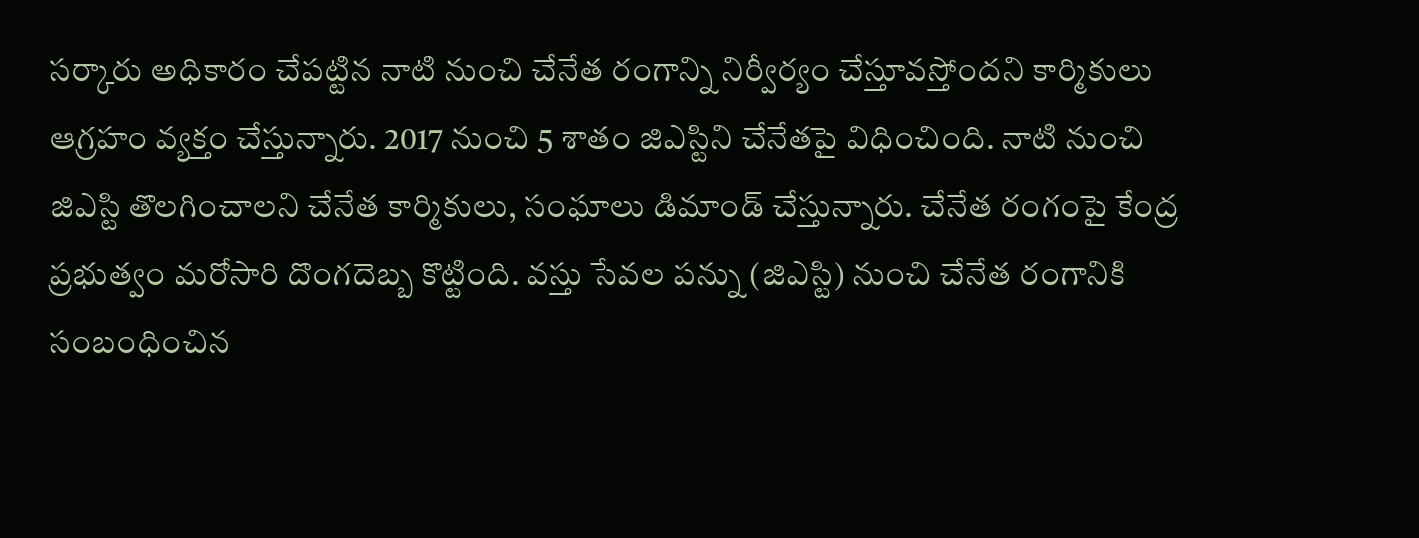సర్కారు అధికారం చేపట్టిన నాటి నుంచి చేనేత రంగాన్ని నిర్వీర్యం చేస్తూవస్తోందని కార్మికులు ఆగ్రహం వ్యక్తం చేస్తున్నారు. 2017 నుంచి 5 శాతం జిఎస్టిని చేనేతపై విధించింది. నాటి నుంచి జిఎస్టి తొలగించాలని చేనేత కార్మికులు, సంఘాలు డిమాండ్ చేస్తున్నారు. చేనేత రంగంపై కేంద్ర ప్రభుత్వం మరోసారి దొంగదెబ్బ కొట్టింది. వస్తు సేవల పన్ను (జిఎస్టి) నుంచి చేనేత రంగానికి సంబంధించిన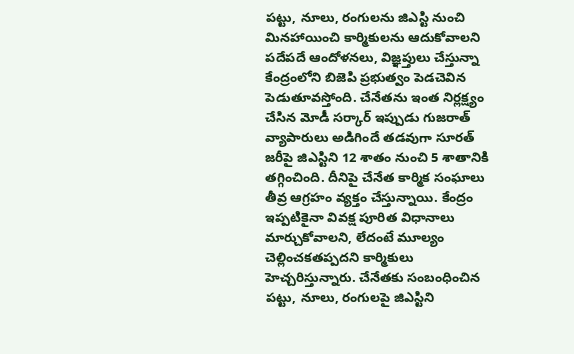పట్టు, నూలు, రంగులను జిఎస్టి నుంచి మినహాయించి కార్మికులను ఆదుకోవాలని పదేపదే ఆందోళనలు, విజ్ఞప్తులు చేస్తున్నా కేంద్రంలోని బిజెపి ప్రభుత్వం పెడచెవిన పెడుతూవస్తోంది. చేనేతను ఇంత నిర్లక్ష్యం చేసిన మోడీ సర్కార్ ఇప్పుడు గుజరాత్ వ్యాపారులు అడిగిందే తడవుగా సూరత్ జరీపై జిఎస్టిని 12 శాతం నుంచి 5 శాతానికి తగ్గించింది. దీనిపై చేనేత కార్మిక సంఘాలు తీవ్ర ఆగ్రహం వ్యక్తం చేస్తున్నాయి. కేంద్రం ఇప్పటికైనా వివక్ష పూరిత విధానాలు మార్చుకోవాలని, లేదంటే మూల్యం చెల్లించకతప్పదని కార్మికులు హెచ్చరిస్తున్నారు. చేనేతకు సంబంధించిన పట్టు, నూలు, రంగులపై జిఎస్టిని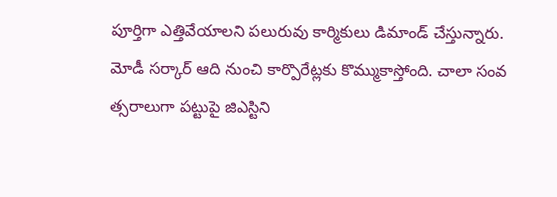పూర్తిగా ఎత్తివేయాలని పలురువు కార్మికులు డిమాండ్ చేస్తున్నారు.
మోడీ సర్కార్ ఆది నుంచి కార్పొరేట్లకు కొమ్ముకాస్తోంది. చాలా సంవ త్సరాలుగా పట్టుపై జిఎస్టిని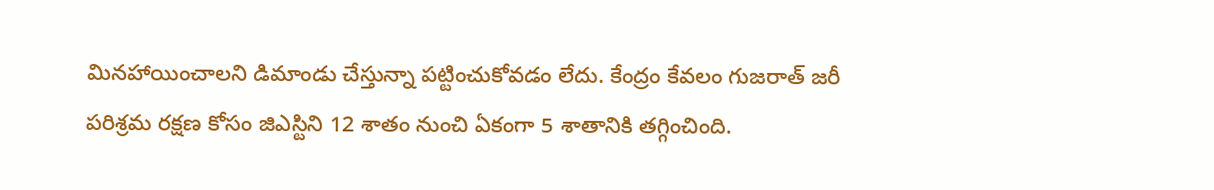మినహాయించాలని డిమాండు చేస్తున్నా పట్టించుకోవడం లేదు. కేంద్రం కేవలం గుజరాత్ జరీ పరిశ్రమ రక్షణ కోసం జిఎస్టిని 12 శాతం నుంచి ఏకంగా 5 శాతానికి తగ్గించింది.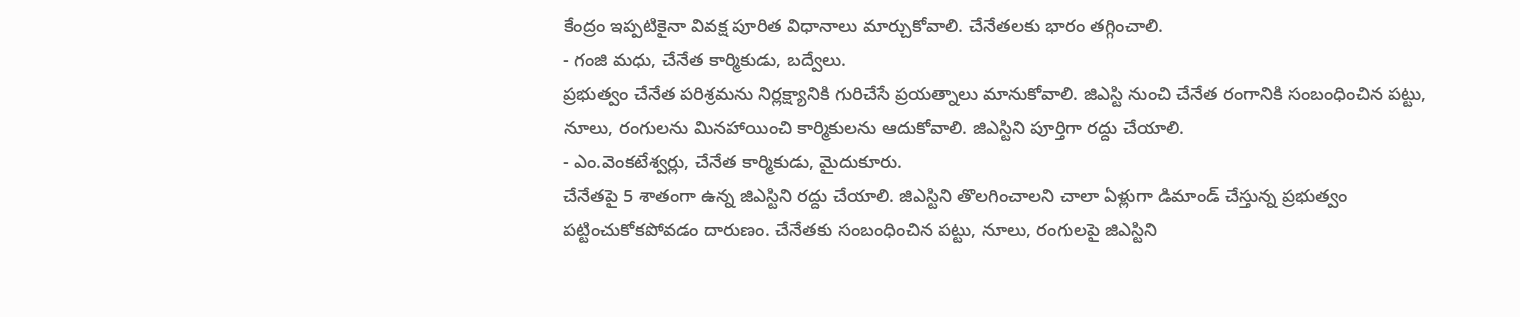కేంద్రం ఇప్పటికైనా వివక్ష పూరిత విధానాలు మార్చుకోవాలి. చేనేతలకు భారం తగ్గించాలి.
- గంజి మధు, చేనేత కార్మికుడు, బద్వేలు.
ప్రభుత్వం చేనేత పరిశ్రమను నిర్లక్ష్యానికి గురిచేసే ప్రయత్నాలు మానుకోవాలి. జిఎస్టి నుంచి చేనేత రంగానికి సంబంధించిన పట్టు, నూలు, రంగులను మినహాయించి కార్మికులను ఆదుకోవాలి. జిఎస్టిని పూర్తిగా రద్దు చేయాలి.
- ఎం.వెంకటేశ్వర్లు, చేనేత కార్మికుడు, మైదుకూరు.
చేనేతపై 5 శాతంగా ఉన్న జిఎస్టిని రద్దు చేయాలి. జిఎస్టిని తొలగించాలని చాలా ఏళ్లుగా డిమాండ్ చేస్తున్న ప్రభుత్వం పట్టించుకోకపోవడం దారుణం. చేనేతకు సంబంధించిన పట్టు, నూలు, రంగులపై జిఎస్టిని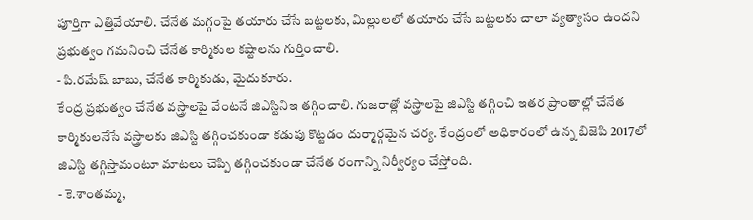పూర్తిగా ఎత్తివేయాలి. చేనేత మగ్గంపై తయారు చేసే బట్టలకు, మిల్లులలో తయారు చేసే బట్టలకు చాలా వ్యత్యాసం ఉందని ప్రభుత్వం గమనించి చేనేత కార్మికుల కష్టాలను గుర్తించాలి.
- పి.రమేష్ బాబు, చేనేత కార్మికుడు, మైదుకూరు.
కేంద్ర ప్రభుత్వం చేనేత వస్త్రాలపై వేంటనే జిఎస్టినిఇ తగ్గించాలి. గుజరాత్లో వస్త్రాలపై జిఎస్టి తగ్గించి ఇతర ప్రాంతాల్లో చేనేత కార్మికులనేసే వస్త్రాలకు జిఎస్టి తగ్గించకుండా కడుపు కొట్టడం దుర్మార్గమైన చర్య. కేంద్రంలో అధికారంలో ఉన్న బిజెపి 2017లో జిఎస్టి తగ్గిస్తామంటూ మాటలు చెప్పి తగ్గించకుండా చేనేత రంగాన్ని నిర్వీర్యం చేస్తోంది.
- కె.శాంతమ్మ,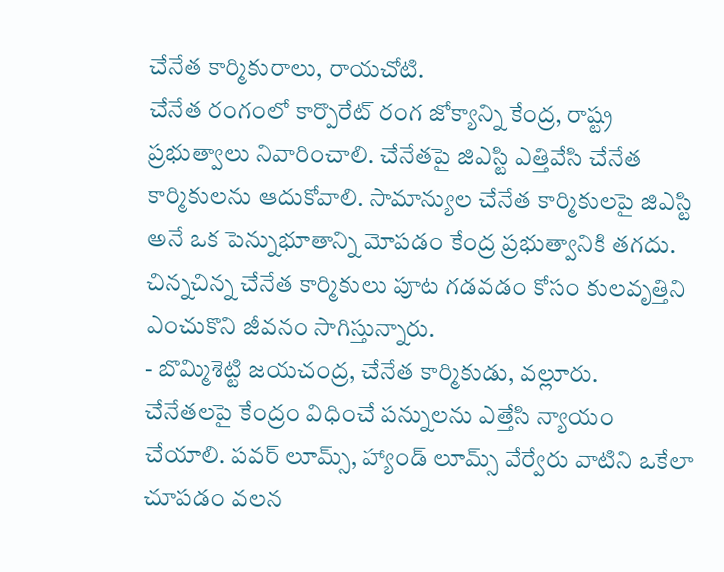చేనేత కార్మికురాలు, రాయచోటి.
చేనేత రంగంలో కార్పొరేట్ రంగ జోక్యాన్ని కేంద్ర, రాష్ట్ర ప్రభుత్వాలు నివారించాలి. చేనేతపై జిఎస్టి ఎత్తివేసి చేనేత కార్మికులను ఆదుకోవాలి. సామాన్యుల చేనేత కార్మికులపై జిఎస్టి అనే ఒక పెన్నుభూతాన్ని మోపడం కేంద్ర ప్రభుత్వానికి తగదు. చిన్నచిన్న చేనేత కార్మికులు పూట గడవడం కోసం కులవృత్తిని ఎంచుకొని జీవనం సాగిస్తున్నారు.
- బొమ్మిశెట్టి జయచంద్ర, చేనేత కార్మికుడు, వల్లూరు.
చేనేతలపై కేంద్రం విధించే పన్నులను ఎత్తేసి న్యాయం చేయాలి. పవర్ లూమ్స్, హ్యాండ్ లూమ్స్ వేర్వేరు వాటిని ఒకేలా చూపడం వలన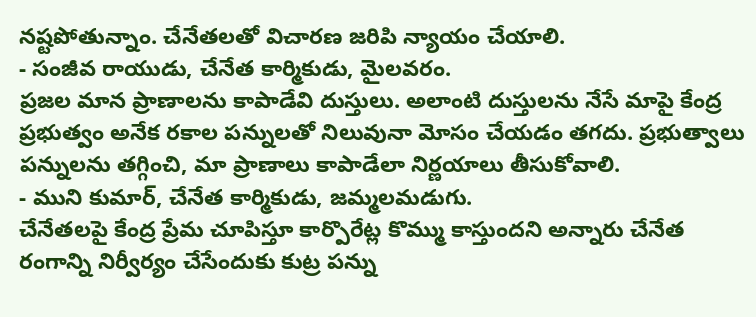నష్టపోతున్నాం. చేనేతలతో విచారణ జరిపి న్యాయం చేయాలి.
- సంజీవ రాయుడు, చేనేత కార్మికుడు, మైలవరం.
ప్రజల మాన ప్రాణాలను కాపాడేవి దుస్తులు. అలాంటి దుస్తులను నేసే మాపై కేంద్ర ప్రభుత్వం అనేక రకాల పన్నులతో నిలువునా మోసం చేయడం తగదు. ప్రభుత్వాలు పన్నులను తగ్గించి, మా ప్రాణాలు కాపాడేలా నిర్ణయాలు తీసుకోవాలి.
- ముని కుమార్, చేనేత కార్మికుడు, జమ్మలమడుగు.
చేనేతలపై కేంద్ర ప్రేమ చూపిస్తూ కార్పొరేట్ల కొమ్ము కాస్తుందని అన్నారు చేనేత రంగాన్ని నిర్వీర్యం చేసేందుకు కుట్ర పన్ను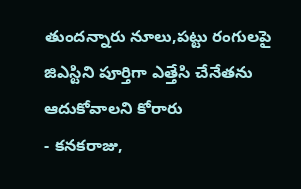తుందన్నారు నూలు,పట్టు రంగులపై జిఎస్టిని పూర్తిగా ఎత్తేసి చేనేతను ఆదుకోవాలని కోరారు
- కనకరాజు,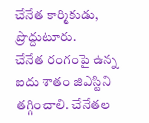చేనేత కార్మికుడు, ప్రొద్దుటూరు.
చేనేత రంగంపై ఉన్న ఐదు శాతం జిఎస్టిని తగ్గించాలి. చేనేతల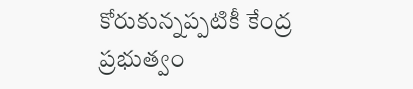కోరుకున్నప్పటికీ కేంద్ర ప్రభుత్వం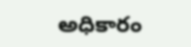అధికారం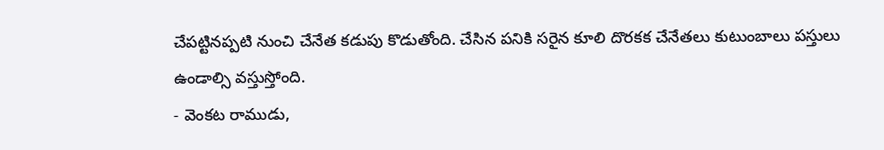చేపట్టినప్పటి నుంచి చేనేత కడుపు కొడుతోంది. చేసిన పనికి సరైన కూలి దొరకక చేనేతలు కుటుంబాలు పస్తులు ఉండాల్సి వస్తుస్తోంది.
- వెంకట రాముడు,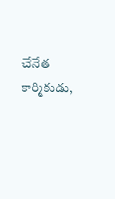చేనేత కార్మికుడు,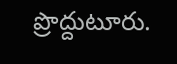ప్రొద్దుటూరు.